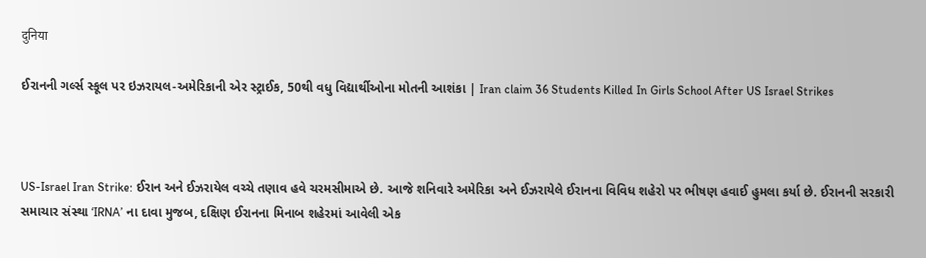दुनिया

ઈરાનની ગર્લ્સ સ્કૂલ પર ઇઝરાયલ-અમેરિકાની એર સ્ટ્રાઈક, 50થી વધુ વિદ્યાર્થીઓના મોતની આશંકા | Iran claim 36 Students Killed In Girls School After US Israel Strikes



US-Israel Iran Strike: ઈરાન અને ઈઝરાયેલ વચ્ચે તણાવ હવે ચરમસીમાએ છે. આજે શનિવારે અમેરિકા અને ઈઝરાયેલે ઈરાનના વિવિધ શહેરો પર ભીષણ હવાઈ હુમલા કર્યા છે. ઈરાનની સરકારી સમાચાર સંસ્થા ‘IRNA’ ના દાવા મુજબ, દક્ષિણ ઈરાનના મિનાબ શહેરમાં આવેલી એક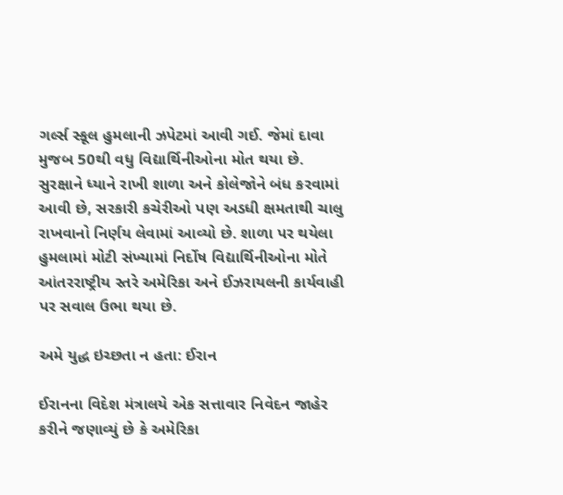ગર્લ્સ સ્કૂલ હુમલાની ઝપેટમાં આવી ગઈ. જેમાં દાવા મુજબ 50થી વધુ વિદ્યાર્થિનીઓના મોત થયા છે. સુરક્ષાને ધ્યાને રાખી શાળા અને કોલેજોને બંધ કરવામાં આવી છે, સરકારી કચેરીઓ પણ અડધી ક્ષમતાથી ચાલુ રાખવાનો નિર્ણય લેવામાં આવ્યો છે. શાળા પર થયેલા હુમલામાં મોટી સંખ્યામાં નિર્દોષ વિદ્યાર્થિનીઓના મોતે આંતરરાષ્ટ્રીય સ્તરે અમેરિકા અને ઈઝરાયલની કાર્યવાહી પર સવાલ ઉભા થયા છે.

અમે યુદ્ધ ઇચ્છતા ન હતા: ઈરાન

ઈરાનના વિદેશ મંત્રાલયે એક સત્તાવાર નિવેદન જાહેર કરીને જણાવ્યું છે કે અમેરિકા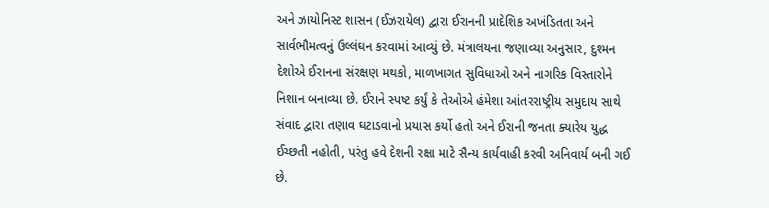અને ઝાયોનિસ્ટ શાસન (ઈઝરાયેલ) દ્વારા ઈરાનની પ્રાદેશિક અખંડિતતા અને સાર્વભૌમત્વનું ઉલ્લંઘન કરવામાં આવ્યું છે. મંત્રાલયના જણાવ્યા અનુસાર, દુશ્મન દેશોએ ઈરાનના સંરક્ષણ મથકો, માળખાગત સુવિધાઓ અને નાગરિક વિસ્તારોને નિશાન બનાવ્યા છે. ઈરાને સ્પષ્ટ કર્યું કે તેઓએ હંમેશા આંતરરાષ્ટ્રીય સમુદાય સાથે સંવાદ દ્વારા તણાવ ઘટાડવાનો પ્રયાસ કર્યો હતો અને ઈરાની જનતા ક્યારેય યુદ્ધ ઈચ્છતી નહોતી, પરંતુ હવે દેશની રક્ષા માટે સૈન્ય કાર્યવાહી કરવી અનિવાર્ય બની ગઈ છે.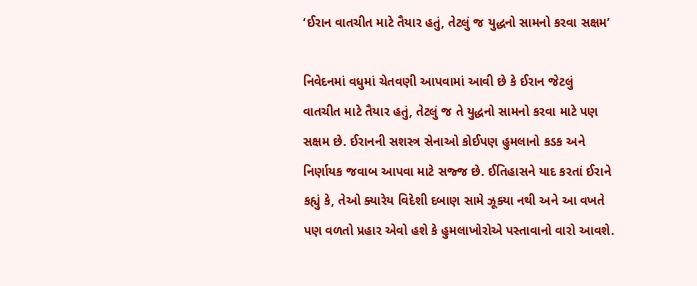‘ઈરાન વાતચીત માટે તૈયાર હતું, તેટલું જ યુદ્ધનો સામનો કરવા સક્ષમ’

નિવેદનમાં વધુમાં ચેતવણી આપવામાં આવી છે કે ઈરાન જેટલું વાતચીત માટે તૈયાર હતું, તેટલું જ તે યુદ્ધનો સામનો કરવા માટે પણ સક્ષમ છે. ઈરાનની સશસ્ત્ર સેનાઓ કોઈપણ હુમલાનો કડક અને નિર્ણાયક જવાબ આપવા માટે સજ્જ છે. ઈતિહાસને યાદ કરતાં ઈરાને કહ્યું કે, તેઓ ક્યારેય વિદેશી દબાણ સામે ઝૂક્યા નથી અને આ વખતે પણ વળતો પ્રહાર એવો હશે કે હુમલાખોરોએ પસ્તાવાનો વારો આવશે.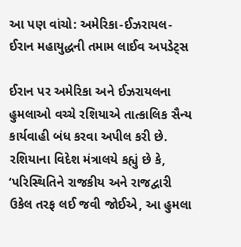આ પણ વાંચો: અમેરિકા-ઈઝરાયલ-ઈરાન મહાયુદ્ધની તમામ લાઈવ અપડેટ્સ

ઈરાન પર અમેરિકા અને ઈઝરાયલના હુમલાઓ વચ્ચે રશિયાએ તાત્કાલિક સૈન્ય કાર્યવાહી બંધ કરવા અપીલ કરી છે. રશિયાના વિદેશ મંત્રાલયે કહ્યું છે કે, ‘પરિસ્થિતિને રાજકીય અને રાજદ્વારી ઉકેલ તરફ લઈ જવી જોઈએ, આ હુમલા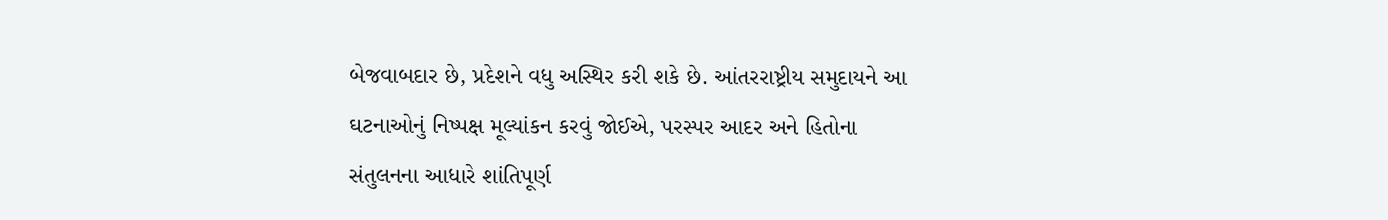બેજવાબદાર છે, પ્રદેશને વધુ અસ્થિર કરી શકે છે. આંતરરાષ્ટ્રીય સમુદાયને આ ઘટનાઓનું નિષ્પક્ષ મૂલ્યાંકન કરવું જોઈએ, પરસ્પર આદર અને હિતોના સંતુલનના આધારે શાંતિપૂર્ણ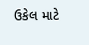ઉકેલ માટે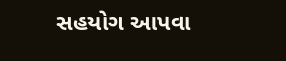સહયોગ આપવા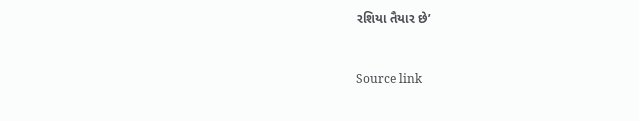રશિયા તૈયાર છે’



Source link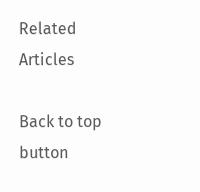Related Articles

Back to top button